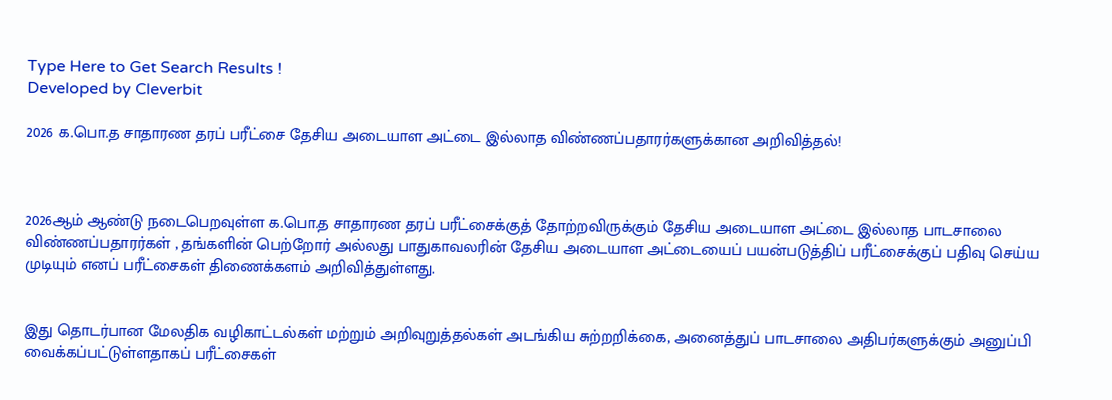Type Here to Get Search Results !
Developed by Cleverbit

2026 க.பொ.த சாதாரண தரப் பரீட்சை தேசிய அடையாள அட்டை இல்லாத விண்ணப்பதாரர்களுக்கான அறிவித்தல்!



2026ஆம் ஆண்டு நடைபெறவுள்ள க.பொ.த சாதாரண தரப் பரீட்சைக்குத் தோற்றவிருக்கும் தேசிய அடையாள அட்டை இல்லாத பாடசாலை விண்ணப்பதாரர்கள் , தங்களின் பெற்றோர் அல்லது பாதுகாவலரின் தேசிய அடையாள அட்டையைப் பயன்படுத்திப் பரீட்சைக்குப் பதிவு செய்ய முடியும் எனப் பரீட்சைகள் திணைக்களம் அறிவித்துள்ளது.


இது தொடர்பான மேலதிக வழிகாட்டல்கள் மற்றும் அறிவுறுத்தல்கள் அடங்கிய சுற்றறிக்கை, அனைத்துப் பாடசாலை அதிபர்களுக்கும் அனுப்பி வைக்கப்பட்டுள்ளதாகப் பரீட்சைகள்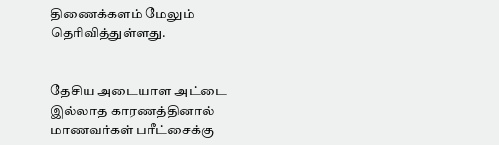திணைக்களம் மேலும் தெரிவித்துள்ளது.


தேசிய அடையாள அட்டை இல்லாத காரணத்தினால் மாணவர்கள் பரீட்சைக்கு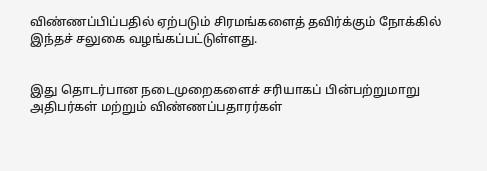விண்ணப்பிப்பதில் ஏற்படும் சிரமங்களைத் தவிர்க்கும் நோக்கில் இந்தச் சலுகை வழங்கப்பட்டுள்ளது.


இது தொடர்பான நடைமுறைகளைச் சரியாகப் பின்பற்றுமாறு அதிபர்கள் மற்றும் விண்ணப்பதாரர்கள்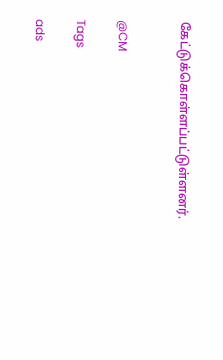கேட்டுக்கொள்ளப்பட்டுள்ளனர்.


@CM

Tags

ads